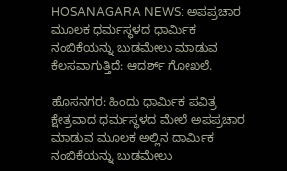HOSANAGARA NEWS: ಅಪಪ್ರಚಾರ ಮೂಲಕ ಧರ್ಮಸ್ಥಳದ ಧಾರ್ಮಿಕ ನಂಬಿಕೆಯನ್ನು ಬುಡಮೇಲು ಮಾಡುವ ಕೆಲಸವಾಗುತ್ತಿದೆ: ಆದರ್ಶ್ ಗೋಖಲೆ.

ಹೊಸನಗರ: ಹಿಂದು ಧಾರ್ಮಿಕ ಪವಿತ್ರ ಕ್ಷೇತ್ರವಾದ ಧರ್ಮಸ್ಥಳದ ಮೇಲೆ ಅಪಪ್ರಚಾರ ಮಾಡುವ ಮೂಲಕ ಅಲ್ಲಿನ ದಾರ್ಮಿಕ ನಂಬಿಕೆಯನ್ನು ಬುಡಮೇಲು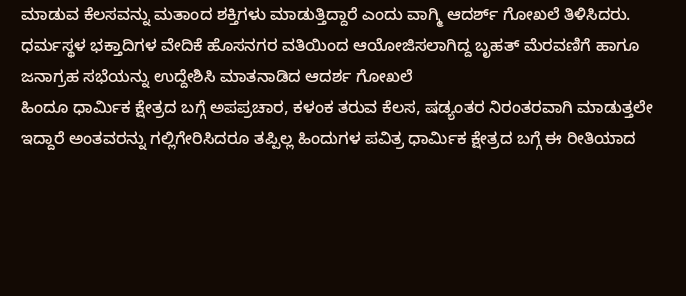ಮಾಡುವ ಕೆಲಸವನ್ನು ಮತಾಂದ ಶಕ್ತಿಗಳು ಮಾಡುತ್ತಿದ್ದಾರೆ ಎಂದು ವಾಗ್ಮಿ ಆದರ್ಶ್ ಗೋಖಲೆ ತಿಳಿಸಿದರು.
ಧರ್ಮಸ್ಥಳ ಭಕ್ತಾದಿಗಳ ವೇದಿಕೆ ಹೊಸನಗರ ವತಿಯಿಂದ ಆಯೋಜಿಸಲಾಗಿದ್ದ ಬೃಹತ್ ಮೆರವಣಿಗೆ ಹಾಗೂ ಜನಾಗ್ರಹ ಸಭೆಯನ್ನು ಉದ್ದೇಶಿಸಿ ಮಾತನಾಡಿದ ಆದರ್ಶ ಗೋಖಲೆ
ಹಿಂದೂ ಧಾರ್ಮಿಕ ಕ್ಷೇತ್ರದ ಬಗ್ಗೆ ಅಪಪ್ರಚಾರ, ಕಳಂಕ ತರುವ ಕೆಲಸ, ಷಡ್ಯಂತರ ನಿರಂತರವಾಗಿ ಮಾಡುತ್ತಲೇ ಇದ್ದಾರೆ ಅಂತವರನ್ನು ಗಲ್ಲಿಗೇರಿಸಿದರೂ ತಪ್ಪಿಲ್ಲ ಹಿಂದುಗಳ ಪವಿತ್ರ ಧಾರ್ಮಿಕ ಕ್ಷೇತ್ರದ ಬಗ್ಗೆ ಈ ರೀತಿಯಾದ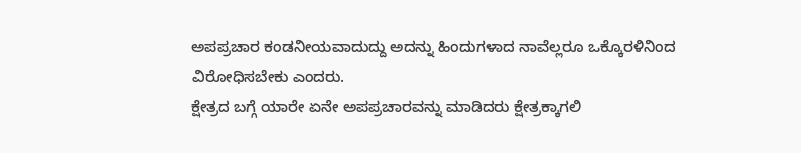ಅಪಪ್ರಚಾರ ಕಂಡನೀಯವಾದುದ್ದು ಅದನ್ನು ಹಿಂದುಗಳಾದ ನಾವೆಲ್ಲರೂ ಒಕ್ಕೊರಳಿನಿಂದ ವಿರೋಧಿಸಬೇಕು ಎಂದರು.
ಕ್ಷೇತ್ರದ ಬಗ್ಗೆ ಯಾರೇ ಏನೇ ಅಪಪ್ರಚಾರವನ್ನು ಮಾಡಿದರು ಕ್ಷೇತ್ರಕ್ಕಾಗಲಿ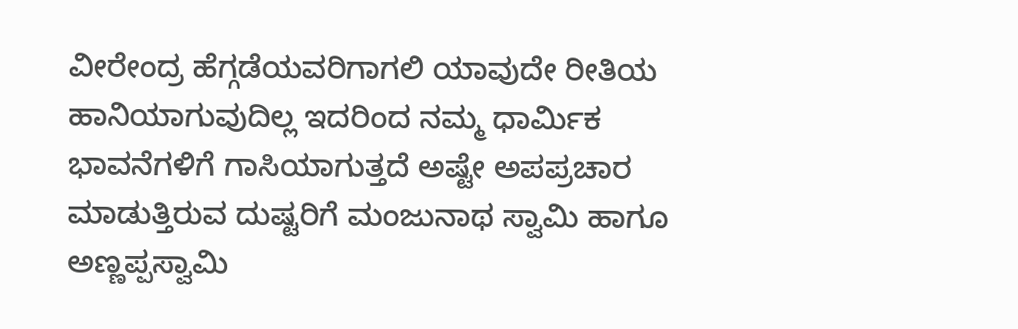ವೀರೇಂದ್ರ ಹೆಗ್ಗಡೆಯವರಿಗಾಗಲಿ ಯಾವುದೇ ರೀತಿಯ ಹಾನಿಯಾಗುವುದಿಲ್ಲ ಇದರಿಂದ ನಮ್ಮ ಧಾರ್ಮಿಕ ಭಾವನೆಗಳಿಗೆ ಗಾಸಿಯಾಗುತ್ತದೆ ಅಷ್ಟೇ ಅಪಪ್ರಚಾರ ಮಾಡುತ್ತಿರುವ ದುಷ್ಟರಿಗೆ ಮಂಜುನಾಥ ಸ್ವಾಮಿ ಹಾಗೂ ಅಣ್ಣಪ್ಪಸ್ವಾಮಿ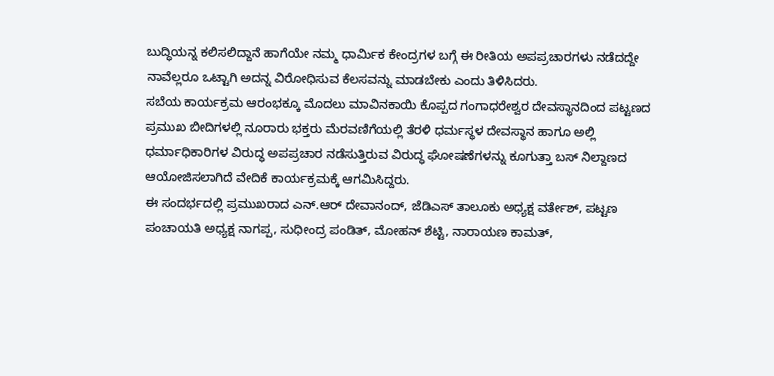ಬುದ್ಧಿಯನ್ನ ಕಲಿಸಲಿದ್ದಾನೆ ಹಾಗೆಯೇ ನಮ್ಮ ಧಾರ್ಮಿಕ ಕೇಂದ್ರಗಳ ಬಗ್ಗೆ ಈ ರೀತಿಯ ಅಪಪ್ರಚಾರಗಳು ನಡೆದದ್ದೇ ನಾವೆಲ್ಲರೂ ಒಟ್ಟಾಗಿ ಅದನ್ನ ವಿರೋಧಿಸುವ ಕೆಲಸವನ್ನು ಮಾಡಬೇಕು ಎಂದು ತಿಳಿಸಿದರು.
ಸಬೆಯ ಕಾರ್ಯಕ್ರಮ ಆರಂಭಕ್ಕೂ ಮೊದಲು ಮಾವಿನಕಾಯಿ ಕೊಪ್ಪದ ಗಂಗಾಧರೇಶ್ವರ ದೇವಸ್ಥಾನದಿಂದ ಪಟ್ಟಣದ ಪ್ರಮುಖ ಬೀದಿಗಳಲ್ಲಿ ನೂರಾರು ಭಕ್ತರು ಮೆರವಣಿಗೆಯಲ್ಲಿ ತೆರಳಿ ಧರ್ಮಸ್ಥಳ ದೇವಸ್ಥಾನ ಹಾಗೂ ಅಲ್ಲಿ ಧರ್ಮಾಧಿಕಾರಿಗಳ ವಿರುದ್ಧ ಅಪಪ್ರಚಾರ ನಡೆಸುತ್ತಿರುವ ವಿರುದ್ಧ ಘೋಷಣೆಗಳನ್ನು ಕೂಗುತ್ತಾ ಬಸ್ ನಿಲ್ದಾಣದ ಆಯೋಜಿಸಲಾಗಿದೆ ವೇದಿಕೆ ಕಾರ್ಯಕ್ರಮಕ್ಕೆ ಆಗಮಿಸಿದ್ದರು.
ಈ ಸಂದರ್ಭದಲ್ಲಿ ಪ್ರಮುಖರಾದ ಎನ್.ಆರ್ ದೇವಾನಂದ್, ಜೆಡಿಎಸ್ ತಾಲೂಕು ಅಧ್ಯಕ್ಷ ವರ್ತೇಶ್, ಪಟ್ಟಣ ಪಂಚಾಯತಿ ಅಧ್ಯಕ್ಷ ನಾಗಪ್ಪ, ಸುಧೀಂದ್ರ ಪಂಡಿತ್, ಮೋಹನ್ ಶೆಟ್ಟಿ, ನಾರಾಯಣ ಕಾಮತ್,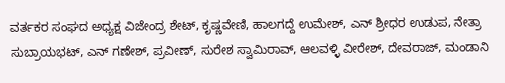ವರ್ತಕರ ಸಂಘದ ಅಧ್ಯಕ್ಷ ವಿಜೇಂದ್ರ ಶೇಟ್, ಕೃಷ್ಣವೇಣಿ, ಹಾಲಗದ್ದೆ ಉಮೇಶ್, ಎನ್ ಶ್ರೀಧರ ಉಡುಪ, ನೇತ್ರಾ ಸುಬ್ರಾಯಭಟ್, ಎನ್ ಗಣೇಶ್, ಪ್ರವೀಣ್, ಸುರೇಶ ಸ್ವಾಮಿರಾವ್, ಆಲವಳ್ಳಿ ವೀರೇಶ್, ದೇವರಾಜ್, ಮಂಡಾನಿ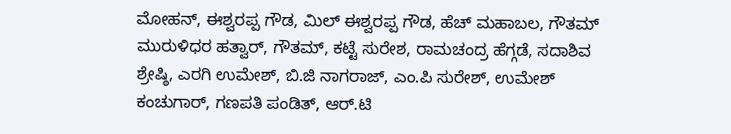ಮೋಹನ್, ಈಶ್ವರಪ್ಪ ಗೌಡ, ಮಿಲ್ ಈಶ್ವರಪ್ಪ ಗೌಡ, ಹೆಚ್ ಮಹಾಬಲ, ಗೌತಮ್ ಮುರುಳಿಧರ ಹತ್ವಾರ್, ಗೌತಮ್, ಕಟ್ಟೆ ಸುರೇಶ, ರಾಮಚಂದ್ರ ಹೆಗ್ಗಡೆ, ಸದಾಶಿವ ಶ್ರೇಷ್ಠಿ, ಎರಗಿ ಉಮೇಶ್, ಬಿ.ಜಿ ನಾಗರಾಜ್, ಎಂ.ಪಿ ಸುರೇಶ್, ಉಮೇಶ್ ಕಂಚುಗಾರ್, ಗಣಪತಿ ಪಂಡಿತ್, ಆರ್.ಟಿ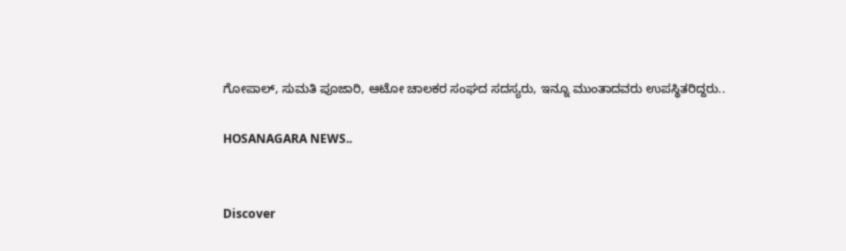ಗೋಪಾಲ್, ಸುಮತಿ ಪೂಜಾರಿ, ಆಟೋ ಚಾಲಕರ ಸಂಘದ ಸದಸ್ಯರು, ಇನ್ನೂ ಮುಂತಾದವರು ಉಪಸ್ಥಿತರಿದ್ದರು..

HOSANAGARA NEWS..


Discover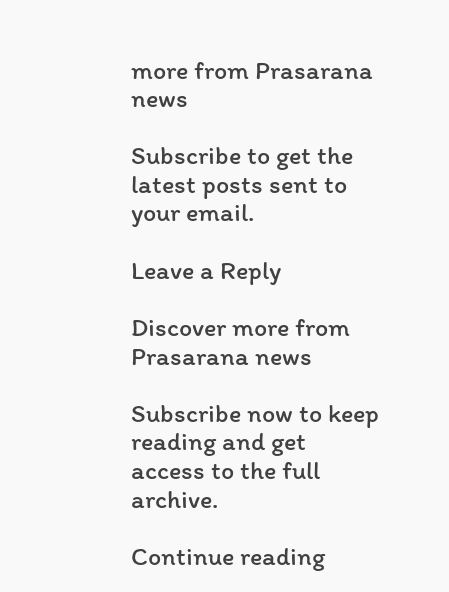more from Prasarana news

Subscribe to get the latest posts sent to your email.

Leave a Reply

Discover more from Prasarana news

Subscribe now to keep reading and get access to the full archive.

Continue reading